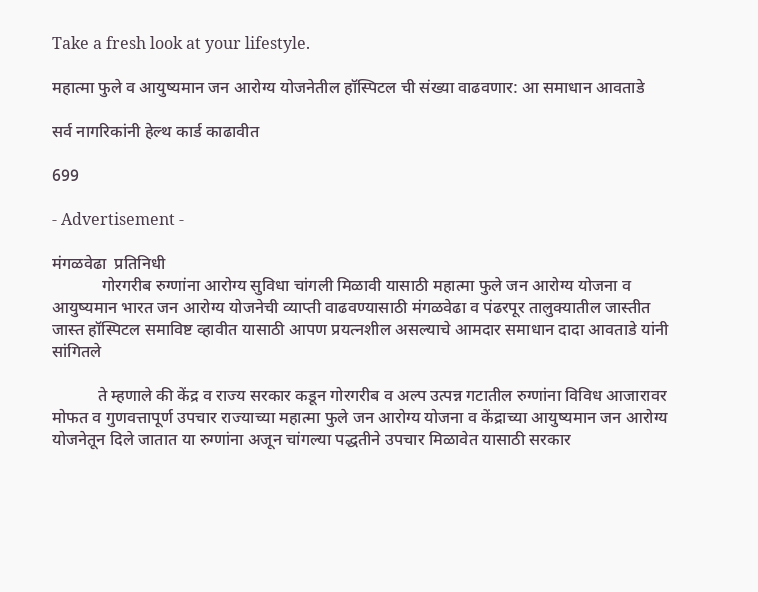Take a fresh look at your lifestyle.

महात्मा फुले व आयुष्यमान जन आरोग्य योजनेतील हॉस्पिटल ची संख्या वाढवणार: आ समाधान आवताडे

सर्व नागरिकांनी हेल्थ कार्ड काढावीत

699

- Advertisement -

मंगळवेढा  प्रतिनिधी
            गोरगरीब रुग्णांना आरोग्य सुविधा चांगली मिळावी यासाठी महात्मा फुले जन आरोग्य योजना व आयुष्यमान भारत जन आरोग्य योजनेची व्याप्ती वाढवण्यासाठी मंगळवेढा व पंढरपूर तालुक्यातील जास्तीत जास्त हॉस्पिटल समाविष्ट व्हावीत यासाठी आपण प्रयत्नशील असल्याचे आमदार समाधान दादा आवताडे यांनी सांगितले

           ते म्हणाले की केंद्र व राज्य सरकार कडून गोरगरीब व अल्प उत्पन्न गटातील रुग्णांना विविध आजारावर मोफत व गुणवत्तापूर्ण उपचार राज्याच्या महात्मा फुले जन आरोग्य योजना व केंद्राच्या आयुष्यमान जन आरोग्य योजनेतून दिले जातात या रुग्णांना अजून चांगल्या पद्धतीने उपचार मिळावेत यासाठी सरकार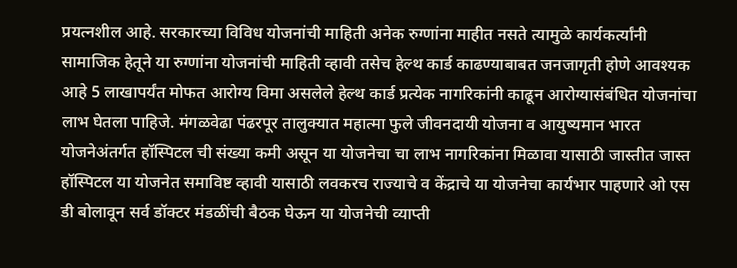प्रयत्नशील आहे. सरकारच्या विविध योजनांची माहिती अनेक रुग्णांना माहीत नसते त्यामुळे कार्यकर्त्यांनी सामाजिक हेतूने या रुग्णांना योजनांची माहिती व्हावी तसेच हेल्थ कार्ड काढण्याबाबत जनजागृती होणे आवश्यक आहे 5 लाखापर्यंत मोफत आरोग्य विमा असलेले हेल्थ कार्ड प्रत्येक नागरिकांनी काढून आरोग्यासंबंधित योजनांचा लाभ घेतला पाहिजे. मंगळवेढा पंढरपूर तालुक्यात महात्मा फुले जीवनदायी योजना व आयुष्यमान भारत योजनेअंतर्गत हॉस्पिटल ची संख्या कमी असून या योजनेचा चा लाभ नागरिकांना मिळावा यासाठी जास्तीत जास्त हॉस्पिटल या योजनेत समाविष्ट व्हावी यासाठी लवकरच राज्याचे व केंद्राचे या योजनेचा कार्यभार पाहणारे ओ एस डी बोलावून सर्व डॉक्टर मंडळींची बैठक घेऊन या योजनेची व्याप्ती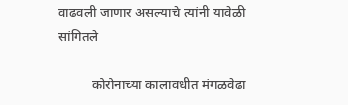वाढवली जाणार असल्याचे त्यांनी यावेळी सांगितले

          कोरोनाच्या कालावधीत मंगळवेढा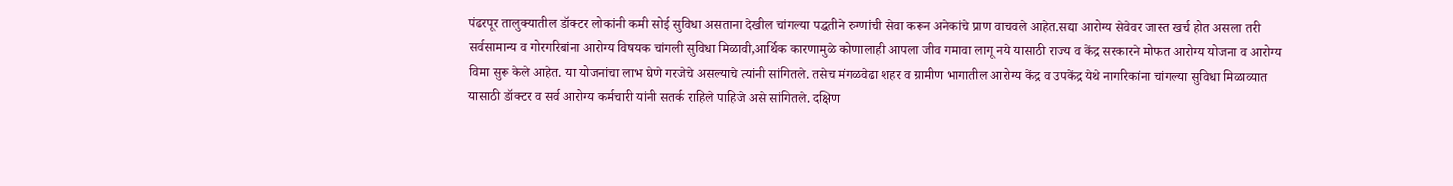पंढरपूर तालुक्यातील डॉक्टर लोकांनी कमी सोई सुविधा असताना देखील चांगल्या पद्धतीने रुग्णांची सेवा करून अनेकांचे प्राण वाचवले आहेत.सद्या आरोग्य सेवेवर जास्त खर्च होत असला तरी सर्वसामान्य व गोरगरिबांना आरोग्य विषयक चांगली सुविधा मिळावी,आर्थिक कारणामुळे कोणालाही आपला जीव गमावा लागू नये यासाठी राज्य व केंद्र सरकारने मोफत आरोग्य योजना व आरोग्य विमा सुरू केले आहेत. या योजनांचा लाभ घेणे गरजेचे असल्याचे त्यांनी सांगितले. तसेच मंगळवेढा शहर व ग्रामीण भागातील आरोग्य केंद्र व उपकेंद्र येथे नागरिकांना चांगल्या सुविधा मिळाव्यात यासाठी डॉक्टर व सर्व आरोग्य कर्मचारी यांनी सतर्क राहिले पाहिजे असे सांगितले. दक्षिण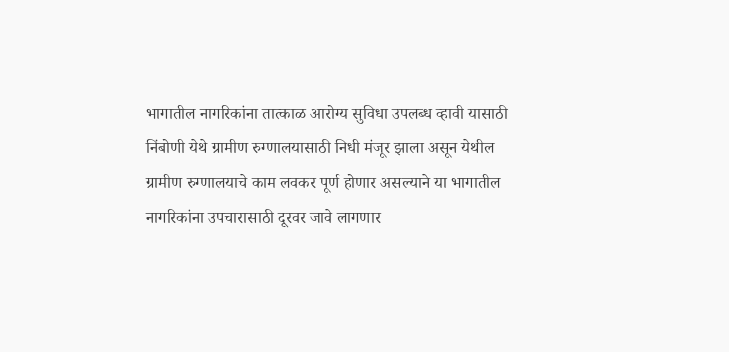भागातील नागरिकांना तात्काळ आरोग्य सुविधा उपलब्ध व्हावी यासाठी निंबोणी येथे ग्रामीण रुग्णालयासाठी निधी मंजूर झाला असून येथील ग्रामीण रुग्णालयाचे काम लवकर पूर्ण होणार असल्याने या भागातील नागरिकांना उपचारासाठी दूरवर जावे लागणार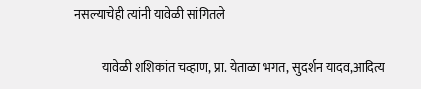नसल्याचेही त्यांनी यावेळी सांगितले

           यावेळी शशिकांत चव्हाण, प्रा. येताळा भगत, सुदर्शन यादव,आदित्य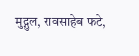मुद्गुल, रावसाहेब फटे,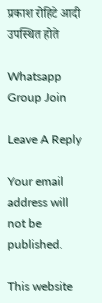प्रकाश रोहिटे आदी उपस्थित होते

Whatsapp Group Join

Leave A Reply

Your email address will not be published.

This website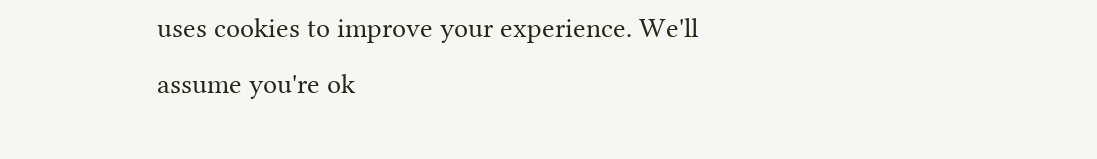uses cookies to improve your experience. We'll assume you're ok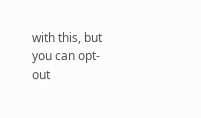with this, but you can opt-out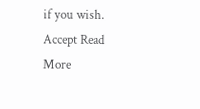if you wish. Accept Read More